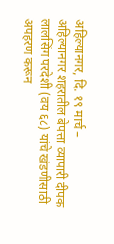अहिल्यानगर, दि. १९ मार्च –
अहिल्यानगर शहरातील बेपत्ता व्यापारी दीपक लालसिंग परदेशी (वय ६८) यांचे खंडणीसाठी अपहरण करून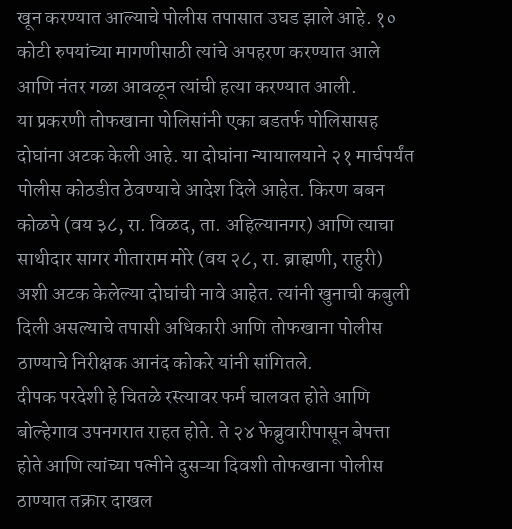खून करण्यात आल्याचे पोलीस तपासात उघड झाले आहे. १० कोटी रुपयांच्या मागणीसाठी त्यांचे अपहरण करण्यात आले आणि नंतर गळा आवळून त्यांची हत्या करण्यात आली.
या प्रकरणी तोफखाना पोलिसांनी एका बडतर्फ पोलिसासह दोघांना अटक केली आहे. या दोघांना न्यायालयाने २१ मार्चपर्यंत पोलीस कोठडीत ठेवण्याचे आदेश दिले आहेत. किरण बबन कोळपे (वय ३८, रा. विळद, ता. अहिल्यानगर) आणि त्याचा साथीदार सागर गीताराम मोरे (वय २८, रा. ब्राह्मणी, राहुरी) अशी अटक केलेल्या दोघांची नावे आहेत. त्यांनी खुनाची कबुली दिली असल्याचे तपासी अधिकारी आणि तोफखाना पोलीस ठाण्याचे निरीक्षक आनंद कोकरे यांनी सांगितले.
दीपक परदेशी हे चितळे रस्त्यावर फर्म चालवत होते आणि बोल्हेगाव उपनगरात राहत होते. ते २४ फेब्रुवारीपासून बेपत्ता होते आणि त्यांच्या पत्नीने दुसऱ्या दिवशी तोफखाना पोलीस ठाण्यात तक्रार दाखल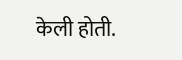केली होती.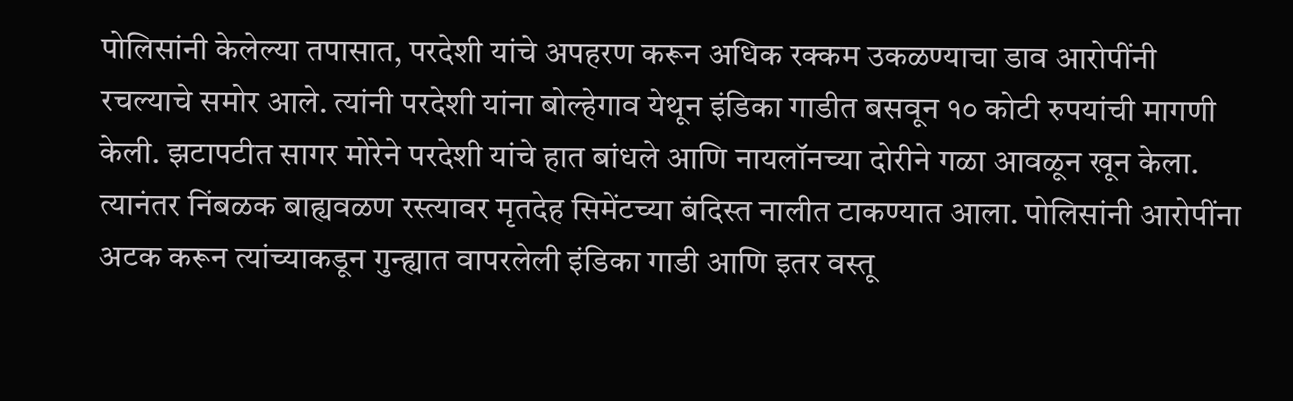पोलिसांनी केलेल्या तपासात, परदेशी यांचे अपहरण करून अधिक रक्कम उकळण्याचा डाव आरोपींनी रचल्याचे समोर आले. त्यांनी परदेशी यांना बोल्हेगाव येथून इंडिका गाडीत बसवून १० कोटी रुपयांची मागणी केली. झटापटीत सागर मोरेने परदेशी यांचे हात बांधले आणि नायलॉनच्या दोरीने गळा आवळून खून केला.
त्यानंतर निंबळक बाह्यवळण रस्त्यावर मृतदेह सिमेंटच्या बंदिस्त नालीत टाकण्यात आला. पोलिसांनी आरोपींना अटक करून त्यांच्याकडून गुन्ह्यात वापरलेली इंडिका गाडी आणि इतर वस्तू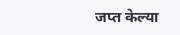जप्त केल्या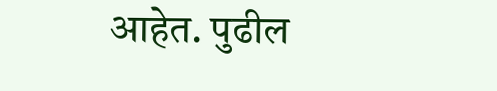आहेत. पुढील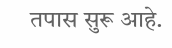तपास सुरू आहे.